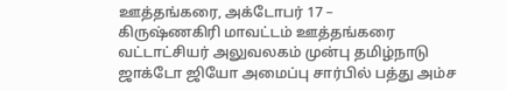ஊத்தங்கரை, அக்டோபர் 17 –
கிருஷ்ணகிரி மாவட்டம் ஊத்தங்கரை வட்டாட்சியர் அலுவலகம் முன்பு தமிழ்நாடு ஜாக்டோ ஜியோ அமைப்பு சார்பில் பத்து அம்ச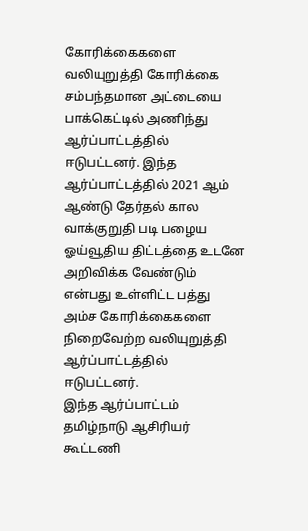கோரிக்கைகளை வலியுறுத்தி கோரிக்கை சம்பந்தமான அட்டையை பாக்கெட்டில் அணிந்து ஆர்ப்பாட்டத்தில் ஈடுபட்டனர். இந்த ஆர்ப்பாட்டத்தில் 2021 ஆம் ஆண்டு தேர்தல் கால வாக்குறுதி படி பழைய ஓய்வூதிய திட்டத்தை உடனே அறிவிக்க வேண்டும் என்பது உள்ளிட்ட பத்து அம்ச கோரிக்கைகளை நிறைவேற்ற வலியுறுத்தி ஆர்ப்பாட்டத்தில் ஈடுபட்டனர்.
இந்த ஆர்ப்பாட்டம் தமிழ்நாடு ஆசிரியர் கூட்டணி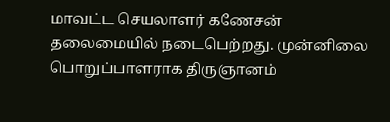மாவட்ட செயலாளர் கணேசன் தலைமையில் நடைபெற்றது. முன்னிலை பொறுப்பாளராக திருஞானம்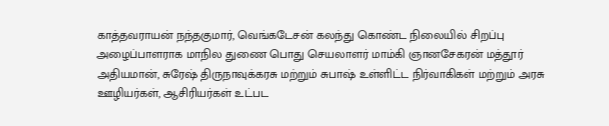காத்தவராயன் நந்தகுமார், வெங்கடேசன் கலந்து கொண்ட நிலையில் சிறப்பு அழைப்பாளராக மாநில துணை பொது செயலாளர் மாம்கி ஞானசேகரன் மத்தூர் அதியமான், சுரேஷ் திருநாவுக்கரசு மற்றும் சுபாஷ் உள்ளிட்ட நிர்வாகிகள் மற்றும் அரசு ஊழியர்கள், ஆசிரியர்கள் உட்பட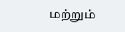மற்றும்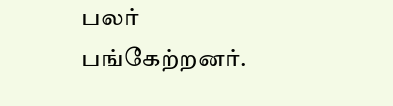பலர் பங்கேற்றனர்.